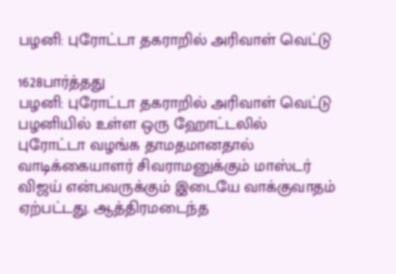பழனி: புரோட்டா தகராறில் அரிவாள் வெட்டு

1628பார்த்தது
பழனி: புரோட்டா தகராறில் அரிவாள் வெட்டு
பழனியில் உள்ள ஒரு ஹோட்டலில் புரோட்டா வழங்க தாமதமானதால் வாடிக்கையாளர் சிவராமனுக்கும் மாஸ்டர் விஜய் என்பவருக்கும் இடையே வாக்குவாதம் ஏற்பட்டது. ஆத்திரமடைந்த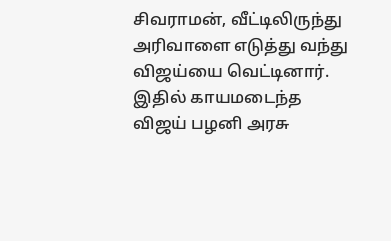சிவராமன், வீட்டிலிருந்து அரிவாளை எடுத்து வந்து விஜய்யை வெட்டினார். இதில் காயமடைந்த விஜய் பழனி அரசு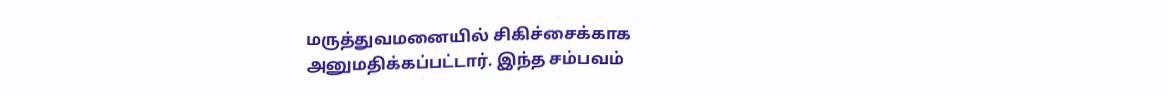மருத்துவமனையில் சிகிச்சைக்காக அனுமதிக்கப்பட்டார். இந்த சம்பவம்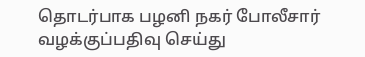தொடர்பாக பழனி நகர் போலீசார் வழக்குப்பதிவு செய்து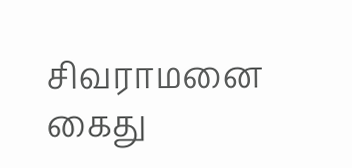சிவராமனை கைது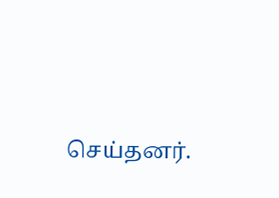செய்தனர்.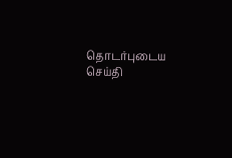தொடர்புடைய செய்தி